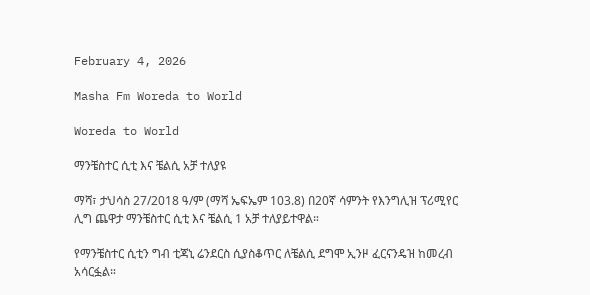February 4, 2026

Masha Fm Woreda to World

Woreda to World

ማንቼስተር ሲቲ እና ቼልሲ አቻ ተለያዩ

ማሻ፣ ታህሳስ 27/2018 ዓ/ም (ማሻ ኤፍኤም 103.8) በ20ኛ ሳምንት የእንግሊዝ ፕሪሚየር ሊግ ጨዋታ ማንቼስተር ሲቲ እና ቼልሲ 1 አቻ ተለያይተዋል።

የማንቼስተር ሲቲን ግብ ቲጃኒ ሬንደርስ ሲያስቆጥር ለቼልሲ ደግሞ ኢንዞ ፈርናንዴዝ ከመረብ አሳርፏል።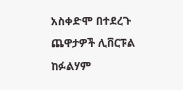አስቀድሞ በተደረጉ ጨዋታዎች ሊቨርፑል ከፉልሃም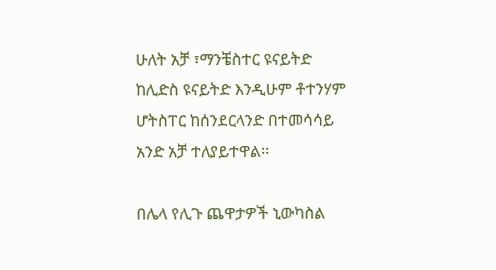ሁለት አቻ ፣ማንቼስተር ዩናይትድ ከሊድስ ዩናይትድ እንዲሁም ቶተንሃም ሆትስፐር ከሰንደርላንድ በተመሳሳይ አንድ አቻ ተለያይተዋል፡፡

በሌላ የሊጉ ጨዋታዎች ኒውካስል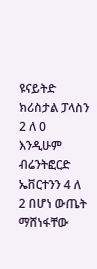ዩናይትድ ክሪስታል ፓላስን 2 ለ 0 እንዲሁም ብሬንትፎርድ ኤቨርተንን 4 ለ 2 በሆነ ውጤት ማሸነፋቸው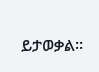ይታወቃል፡፡